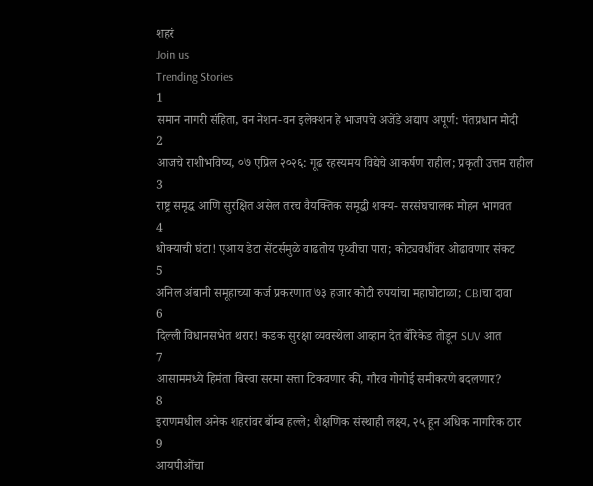शहरं
Join us
Trending Stories
1
समान नागरी संहिता, वन नेशन-वन इलेक्शन हे भाजपचे अजेंडे अद्याप अपूर्ण: पंतप्रधान मोदी
2
आजचे राशीभविष्य, ०७ एप्रिल २०२६: गूढ रहस्यमय विद्येचे आकर्षण राहील; प्रकृती उत्तम राहील
3
राष्ट्र समृद्ध आणि सुरक्षित असेल तरच वैयक्तिक समृद्धी शक्य- सरसंघचालक मोहन भागवत
4
धोक्याची घंटा! एआय डेटा सेंटर्समुळे वाढतोय पृथ्वीचा पारा; कोट्यवधींवर ओढावणार संकट
5
अनिल अंबानी समूहाच्या कर्ज प्रकरणात ७३ हजार कोटी रुपयांचा महाघोटाळा; CBIचा दावा
6
दिल्ली विधानसभेत थरार! कडक सुरक्षा व्यवस्थेला आव्हान देत बॅरिकेड तोडून SUV आत
7
आसाममध्ये हिमंता बिस्वा सरमा सत्ता टिकवणार की, गौरव गोगोई समीकरणे बदलणार?
8
इराणमधील अनेक शहरांवर बॉम्ब हल्ले; शैक्षणिक संस्थाही लक्ष्य, २५ हून अधिक नागरिक ठार
9
आयपीओंचा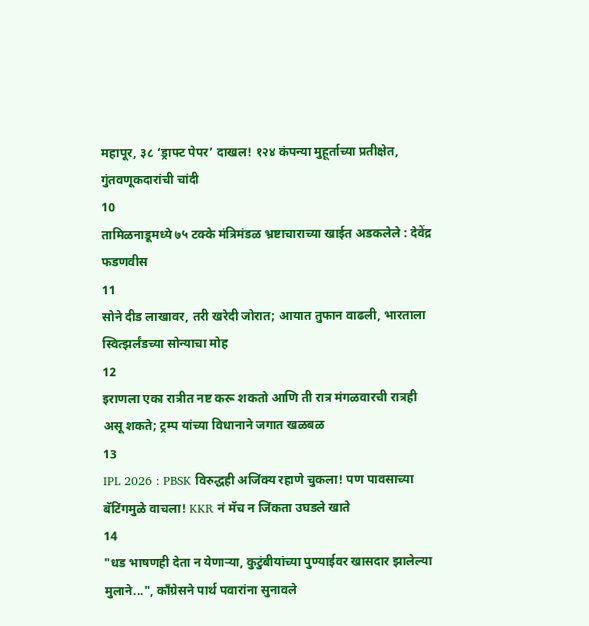महापूर, ३८ ‘ड्राफ्ट पेपर’ दाखल! १२४ कंपन्या मुहूर्ताच्या प्रतीक्षेत, गुंतवणूकदारांची चांदी
10
तामिळनाडूमध्ये ७५ टक्के मंत्रिमंडळ भ्रष्टाचाराच्या खाईत अडकलेले : देवेंद्र फडणवीस
11
सोने दीड लाखावर, तरी खरेदी जोरात; आयात तुफान वाढली, भारताला स्वित्झर्लंडच्या सोन्याचा मोह
12
इराणला एका रात्रीत नष्ट करू शकतो आणि ती रात्र मंगळवारची रात्रही असू शकते; ट्रम्प यांच्या विधानाने जगात खळबळ
13
IPL 2026 : PBSK विरुद्धही अजिंक्य रहाणे चुकला! पण पावसाच्या बॅटिंगमुळे वाचला! KKR नं मॅच न जिंकता उघडले खाते
14
"धड भाषणही देता न येणाऱ्या, कुटुंबीयांच्या पुण्याईवर खासदार झालेल्या मुलाने...", काँग्रेसने पार्थ पवारांना सुनावले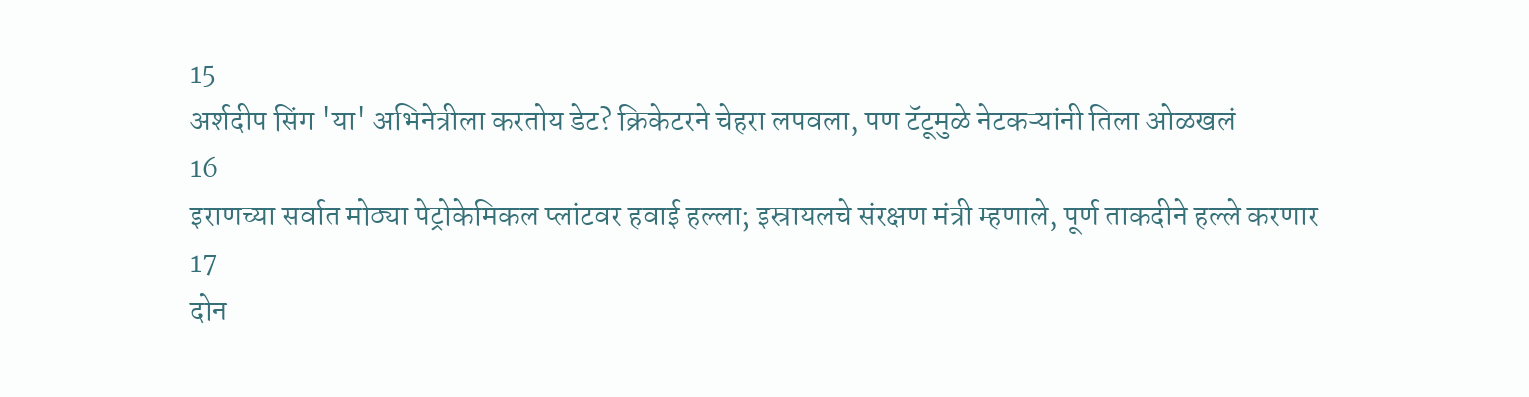15
अर्शदीप सिंग 'या' अभिनेत्रीला करतोय डेट? क्रिकेटरने चेहरा लपवला, पण टॅटूमुळे नेटकऱ्यांनी तिला ओळखलं
16
इराणच्या सर्वात मोठ्या पेट्रोकेमिकल प्लांटवर हवाई हल्ला; इस्रायलचे संरक्षण मंत्री म्हणाले, पूर्ण ताकदीने हल्ले करणार
17
दोन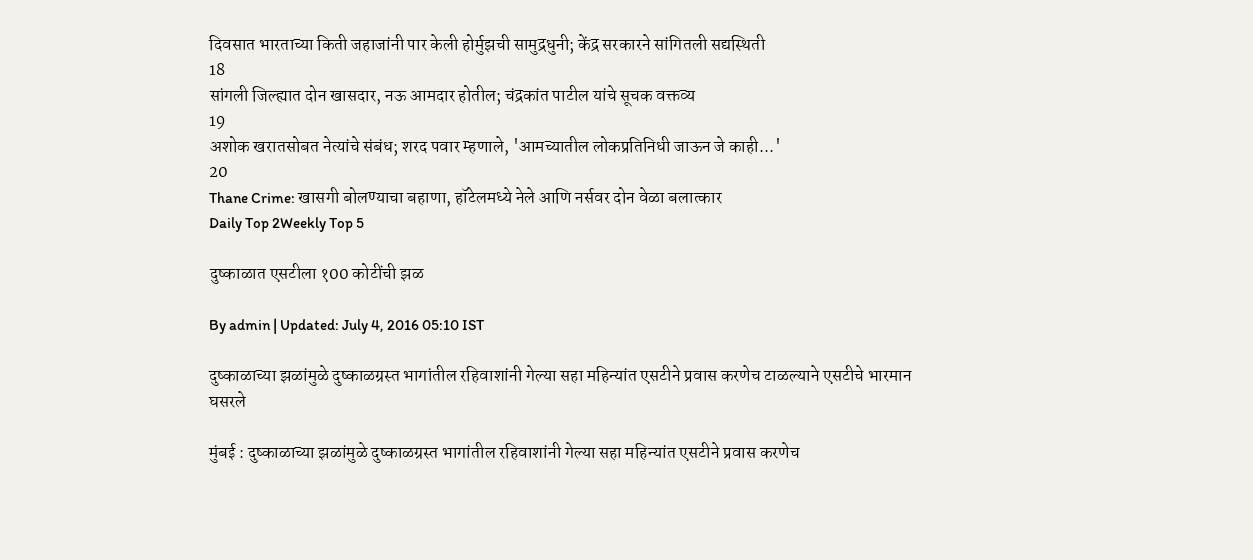दिवसात भारताच्या किती जहाजांनी पार केली होर्मुझची सामुद्रधुनी; केंद्र सरकारने सांगितली सद्यस्थिती
18
सांगली जिल्ह्यात दोन खासदार, नऊ आमदार होतील; चंद्रकांत पाटील यांचे सूचक वक्तव्य
19
अशोक खरातसोबत नेत्यांचे संबंध; शरद पवार म्हणाले, 'आमच्यातील लोकप्रतिनिधी जाऊन जे काही...'
20
Thane Crime: खासगी बोलण्याचा बहाणा, हॉटेलमध्ये नेले आणि नर्सवर दोन वेळा बलात्कार
Daily Top 2Weekly Top 5

दुष्काळात एसटीला १00 कोटींची झळ

By admin | Updated: July 4, 2016 05:10 IST

दुष्काळाच्या झळांमुळे दुष्काळग्रस्त भागांतील रहिवाशांनी गेल्या सहा महिन्यांत एसटीने प्रवास करणेच टाळल्याने एसटीचे भारमान घसरले

मुंबई : दुष्काळाच्या झळांमुळे दुष्काळग्रस्त भागांतील रहिवाशांनी गेल्या सहा महिन्यांत एसटीने प्रवास करणेच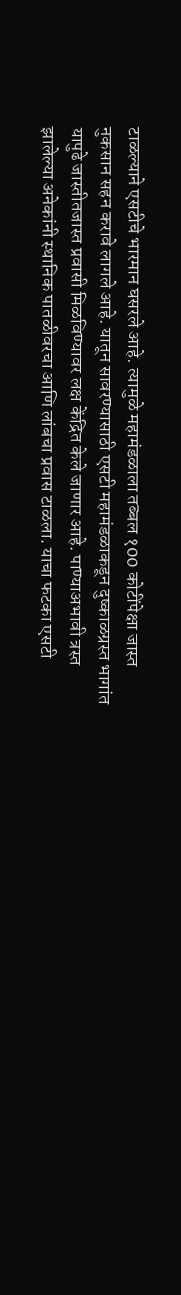टाळल्याने एसटीचे भारमान घसरले आहे. त्यामुळे महामंडळाला तब्बल १00 कोटींपेक्षा जास्त नुकसान सहन करावे लागले आहे. यातून सावरण्यासाठी एसटी महामंडळाकडून दुष्काळग्रस्त भागांत यापुढे जास्तीतजास्त प्रवासी मिळविण्यावर लक्ष केंद्रित केले जाणार आहे. पाण्याअभावी त्रस्त झालेल्या अनेकांनी स्थानिक पातळीवरचा आणि लांबचा प्रवास टाळला. याचा फटका एसटी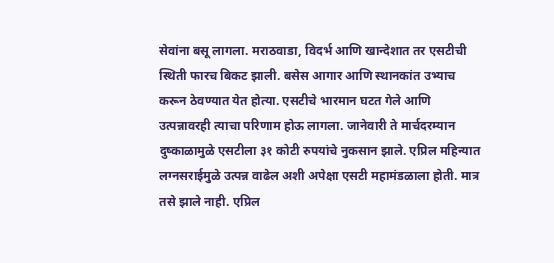सेवांना बसू लागला. मराठवाडा, विदर्भ आणि खान्देशात तर एसटीची स्थिती फारच बिकट झाली. बसेस आगार आणि स्थानकांत उभ्याच करून ठेवण्यात येत होत्या. एसटीचे भारमान घटत गेले आणि उत्पन्नावरही त्याचा परिणाम होऊ लागला. जानेवारी ते मार्चदरम्यान दुष्काळामुळे एसटीला ३१ कोटी रुपयांचे नुकसान झाले. एप्रिल महिन्यात लग्नसराईमुळे उत्पन्न वाढेल अशी अपेक्षा एसटी महामंडळाला होती. मात्र तसे झाले नाही. एप्रिल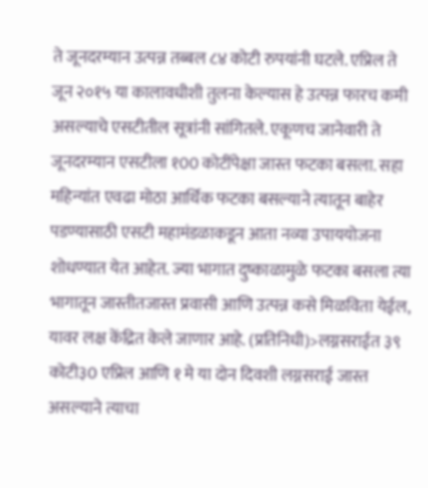ते जूनदरम्यान उत्पन्न तब्बल ८४ कोटी रुपयांनी घटले. एप्रिल ते जून २०१५ या कालावधीशी तुलना केल्यास हे उत्पन्न फारच कमी असल्याचे एसटीतील सूत्रांनी सांगितले. एकूणच जानेवारी ते जूनदरम्यान एसटीला १00 कोटींपेक्षा जास्त फटका बसला. सहा महिन्यांत एवढा मोठा आर्थिक फटका बसल्याने त्यातून बाहेर पडण्यासाठी एसटी महामंडळाकडून आता नव्या उपाययोजना शोधण्यात येत आहेत. ज्या भागात दुष्काळामुळे फटका बसला त्या भागातून जास्तीतजास्त प्रवासी आणि उत्पन्न कसे मिळविता येईल, यावर लक्ष केंद्रित केले जाणार आहे. (प्रतिनिधी)>लग्नसराईत ३९ कोटी३0 एप्रिल आणि १ मे या दोन दिवशी लग्नसराई जास्त असल्याने त्याचा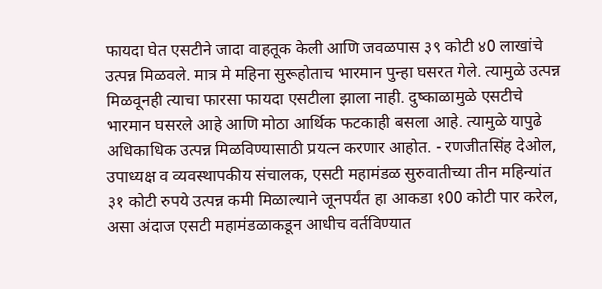फायदा घेत एसटीने जादा वाहतूक केली आणि जवळपास ३९ कोटी ४0 लाखांचे उत्पन्न मिळवले. मात्र मे महिना सुरूहोताच भारमान पुन्हा घसरत गेले. त्यामुळे उत्पन्न मिळवूनही त्याचा फारसा फायदा एसटीला झाला नाही. दुष्काळामुळे एसटीचे भारमान घसरले आहे आणि मोठा आर्थिक फटकाही बसला आहे. त्यामुळे यापुढे अधिकाधिक उत्पन्न मिळविण्यासाठी प्रयत्न करणार आहोत. - रणजीतसिंह देओल, उपाध्यक्ष व व्यवस्थापकीय संचालक, एसटी महामंडळ सुरुवातीच्या तीन महिन्यांत ३१ कोटी रुपये उत्पन्न कमी मिळाल्याने जूनपर्यंत हा आकडा १00 कोटी पार करेल, असा अंदाज एसटी महामंडळाकडून आधीच वर्तविण्यात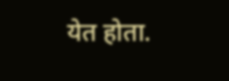येत होता.